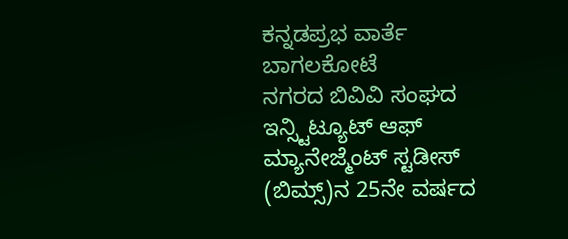ಕನ್ನಡಪ್ರಭ ವಾರ್ತೆ ಬಾಗಲಕೋಟೆ
ನಗರದ ಬಿವಿವಿ ಸಂಘದ ಇನ್ಸ್ಟಿಟ್ಯೂಟ್ ಆಫ್ ಮ್ಯಾನೇಜ್ಮೆಂಟ್ ಸ್ಟಡೀಸ್ (ಬಿಮ್ಸ್)ನ 25ನೇ ವರ್ಷದ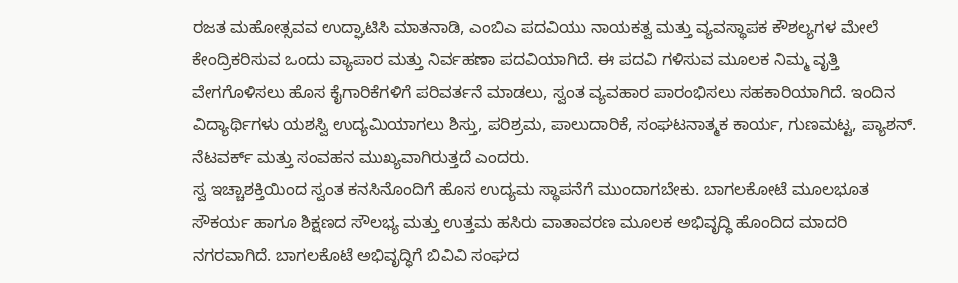ರಜತ ಮಹೋತ್ಸವವ ಉದ್ಘಾಟಿಸಿ ಮಾತನಾಡಿ, ಎಂಬಿಎ ಪದವಿಯು ನಾಯಕತ್ವ ಮತ್ತು ವ್ಯವಸ್ಥಾಪಕ ಕೌಶಲ್ಯಗಳ ಮೇಲೆ ಕೇಂದ್ರಿಕರಿಸುವ ಒಂದು ವ್ಯಾಪಾರ ಮತ್ತು ನಿರ್ವಹಣಾ ಪದವಿಯಾಗಿದೆ. ಈ ಪದವಿ ಗಳಿಸುವ ಮೂಲಕ ನಿಮ್ಮ ವೃತ್ತಿ ವೇಗಗೊಳಿಸಲು ಹೊಸ ಕೈಗಾರಿಕೆಗಳಿಗೆ ಪರಿವರ್ತನೆ ಮಾಡಲು, ಸ್ವಂತ ವ್ಯವಹಾರ ಪಾರಂಭಿಸಲು ಸಹಕಾರಿಯಾಗಿದೆ. ಇಂದಿನ ವಿದ್ಯಾರ್ಥಿಗಳು ಯಶಸ್ವಿ ಉದ್ಯಮಿಯಾಗಲು ಶಿಸ್ತು, ಪರಿಶ್ರಮ, ಪಾಲುದಾರಿಕೆ, ಸಂಘಟನಾತ್ಮಕ ಕಾರ್ಯ, ಗುಣಮಟ್ಟ, ಪ್ಯಾಶನ್. ನೆಟವರ್ಕ್ ಮತ್ತು ಸಂವಹನ ಮುಖ್ಯವಾಗಿರುತ್ತದೆ ಎಂದರು.
ಸ್ವ ಇಚ್ಚಾಶಕ್ತಿಯಿಂದ ಸ್ವಂತ ಕನಸಿನೊಂದಿಗೆ ಹೊಸ ಉದ್ಯಮ ಸ್ಥಾಪನೆಗೆ ಮುಂದಾಗಬೇಕು. ಬಾಗಲಕೋಟೆ ಮೂಲಭೂತ ಸೌಕರ್ಯ ಹಾಗೂ ಶಿಕ್ಷಣದ ಸೌಲಭ್ಯ ಮತ್ತು ಉತ್ತಮ ಹಸಿರು ವಾತಾವರಣ ಮೂಲಕ ಅಭಿವೃದ್ಧಿ ಹೊಂದಿದ ಮಾದರಿ ನಗರವಾಗಿದೆ. ಬಾಗಲಕೊಟೆ ಅಭಿವೃದ್ಧಿಗೆ ಬಿವಿವಿ ಸಂಘದ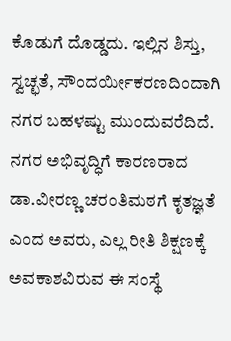ಕೊಡುಗೆ ದೊಡ್ಡದು. ಇಲ್ಲಿನ ಶಿಸ್ತು, ಸ್ವಚ್ಛತೆ, ಸೌಂದರ್ಯೀಕರಣದಿಂದಾಗಿ ನಗರ ಬಹಳಷ್ಟು ಮುಂದುವರೆದಿದೆ. ನಗರ ಅಭಿವೃದ್ಧಿಗೆ ಕಾರಣರಾದ ಡಾ.ವೀರಣ್ಣ ಚರಂತಿಮಠಗೆ ಕೃತಜ್ಞತೆ ಎಂದ ಅವರು, ಎಲ್ಲ ರೀತಿ ಶಿಕ್ಷಣಕ್ಕೆ ಅವಕಾಶವಿರುವ ಈ ಸಂಸ್ಥೆ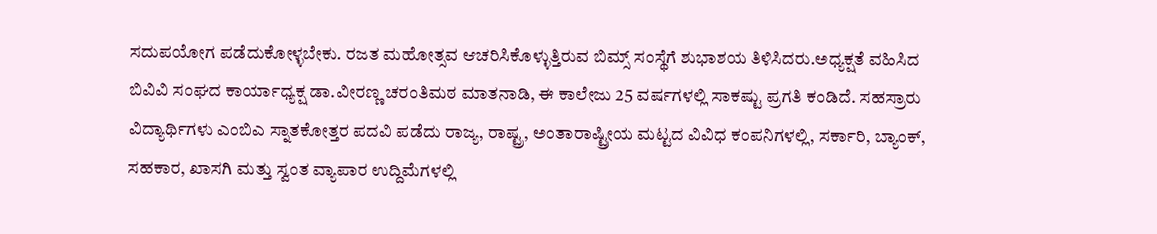ಸದುಪಯೋಗ ಪಡೆದುಕೋಳ್ಳಬೇಕು. ರಜತ ಮಹೋತ್ಸವ ಆಚರಿಸಿಕೊಳ್ಳುತ್ತಿರುವ ಬಿಮ್ಸ್ ಸಂಸ್ಥೆಗೆ ಶುಭಾಶಯ ತಿಳಿಸಿದರು.ಅಧ್ಯಕ್ಷತೆ ವಹಿಸಿದ ಬಿವಿವಿ ಸಂಘದ ಕಾರ್ಯಾಧ್ಯಕ್ಷ ಡಾ.ವೀರಣ್ಣ ಚರಂತಿಮಠ ಮಾತನಾಡಿ, ಈ ಕಾಲೇಜು 25 ವರ್ಷಗಳಲ್ಲಿ ಸಾಕಷ್ಟು ಪ್ರಗತಿ ಕಂಡಿದೆ. ಸಹಸ್ರಾರು ವಿದ್ಯಾರ್ಥಿಗಳು ಎಂಬಿಎ ಸ್ನಾತಕೋತ್ತರ ಪದವಿ ಪಡೆದು ರಾಜ್ಯ, ರಾಷ್ಟ್ರ, ಅಂತಾರಾಷ್ಟ್ರೀಯ ಮಟ್ಟದ ವಿವಿಧ ಕಂಪನಿಗಳಲ್ಲಿ, ಸರ್ಕಾರಿ, ಬ್ಯಾಂಕ್, ಸಹಕಾರ, ಖಾಸಗಿ ಮತ್ತು ಸ್ವಂತ ವ್ಯಾಪಾರ ಉದ್ದಿಮೆಗಳಲ್ಲಿ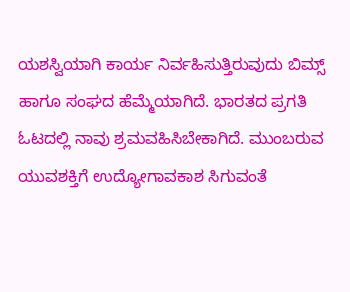ಯಶಸ್ವಿಯಾಗಿ ಕಾರ್ಯ ನಿರ್ವಹಿಸುತ್ತಿರುವುದು ಬಿಮ್ಸ್ ಹಾಗೂ ಸಂಘದ ಹೆಮ್ಮೆಯಾಗಿದೆ. ಭಾರತದ ಪ್ರಗತಿ ಓಟದಲ್ಲಿ ನಾವು ಶ್ರಮವಹಿಸಿಬೇಕಾಗಿದೆ. ಮುಂಬರುವ ಯುವಶಕ್ತಿಗೆ ಉದ್ಯೋಗಾವಕಾಶ ಸಿಗುವಂತೆ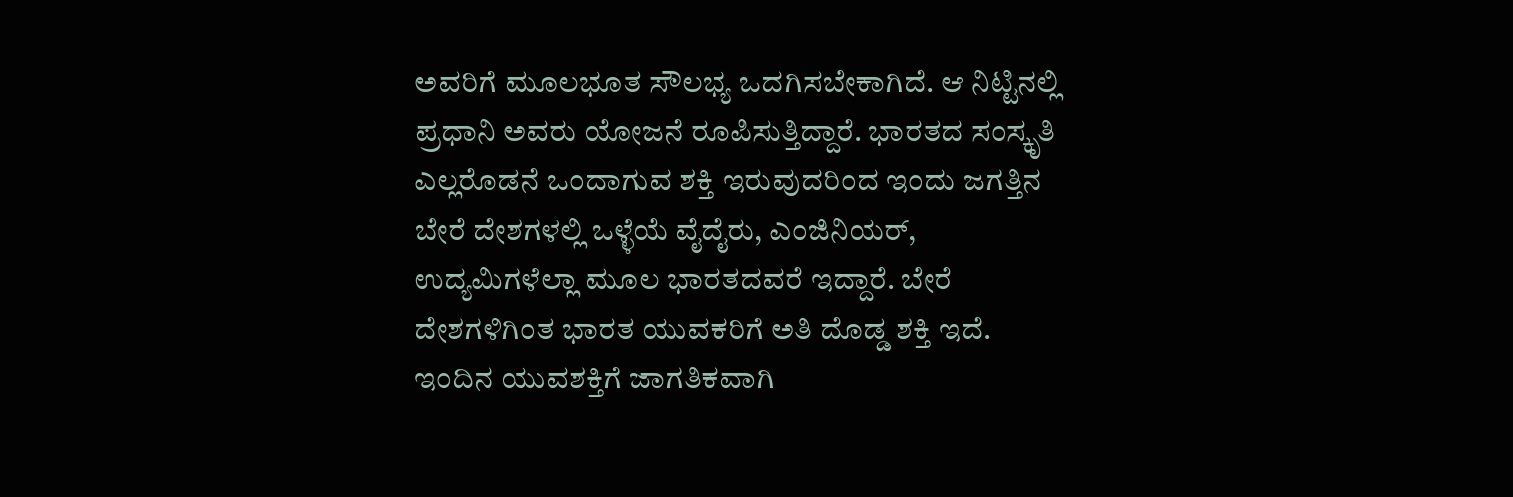ಅವರಿಗೆ ಮೂಲಭೂತ ಸೌಲಭ್ಯ ಒದಗಿಸಬೇಕಾಗಿದೆ. ಆ ನಿಟ್ಟಿನಲ್ಲಿ ಪ್ರಧಾನಿ ಅವರು ಯೋಜನೆ ರೂಪಿಸುತ್ತಿದ್ದಾರೆ. ಭಾರತದ ಸಂಸ್ಕೃತಿ ಎಲ್ಲರೊಡನೆ ಒಂದಾಗುವ ಶಕ್ತಿ ಇರುವುದರಿಂದ ಇಂದು ಜಗತ್ತಿನ ಬೇರೆ ದೇಶಗಳಲ್ಲಿ ಒಳ್ಳೆಯೆ ವೈದೈರು, ಎಂಜಿನಿಯರ್, ಉದ್ಯಮಿಗಳೆಲ್ಲಾ ಮೂಲ ಭಾರತದವರೆ ಇದ್ದಾರೆ. ಬೇರೆ ದೇಶಗಳಿಗಿಂತ ಭಾರತ ಯುವಕರಿಗೆ ಅತಿ ದೊಡ್ಡ ಶಕ್ತಿ ಇದೆ. ಇಂದಿನ ಯುವಶಕ್ತಿಗೆ ಜಾಗತಿಕವಾಗಿ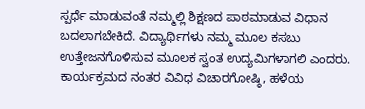ಸ್ಪರ್ಧೆ ಮಾಡುವಂತೆ ನಮ್ಮಲ್ಲಿ ಶಿಕ್ಷಣದ ಪಾಠಮಾಡುವ ವಿಧಾನ ಬದಲಾಗಬೇಕಿದೆ. ವಿದ್ಯಾರ್ಥಿಗಳು ನಮ್ಮ ಮೂಲ ಕಸಬು ಉತ್ತೇಜನಗೊಳಿಸುವ ಮೂಲಕ ಸ್ವಂತ ಉದ್ಯಮಿಗಳಾಗಲಿ ಎಂದರು.
ಕಾರ್ಯಕ್ರಮದ ನಂತರ ವಿವಿಧ ವಿಚಾರಗೋಷ್ಠಿ, ಹಳೆಯ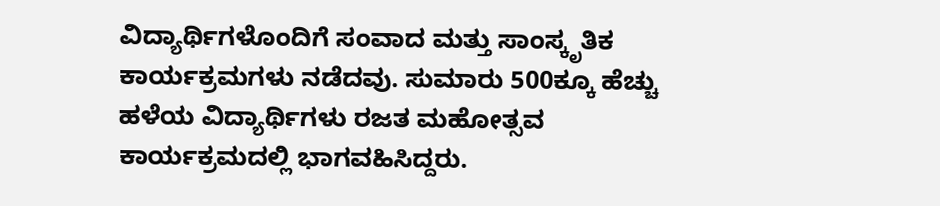ವಿದ್ಯಾರ್ಥಿಗಳೊಂದಿಗೆ ಸಂವಾದ ಮತ್ತು ಸಾಂಸ್ಕೃತಿಕ ಕಾರ್ಯಕ್ರಮಗಳು ನಡೆದವು. ಸುಮಾರು 500ಕ್ಕೂ ಹೆಚ್ಚು ಹಳೆಯ ವಿದ್ಯಾರ್ಥಿಗಳು ರಜತ ಮಹೋತ್ಸವ ಕಾರ್ಯಕ್ರಮದಲ್ಲಿ ಭಾಗವಹಿಸಿದ್ದರು.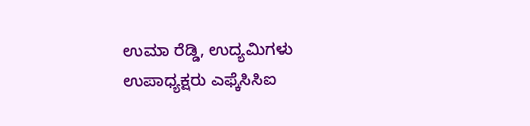ಉಮಾ ರೆಡ್ಡಿ, ಉದ್ಯಮಿಗಳು ಉಪಾಧ್ಯಕ್ಷರು ಎಫ್ಕೆಸಿಸಿಐ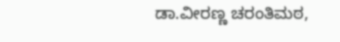ಡಾ.ವೀರಣ್ಣ ಚರಂತಿಮಠ,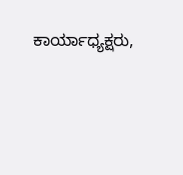ಕಾರ್ಯಾಧ್ಯಕ್ಷರು,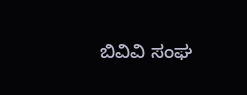ಬಿವಿವಿ ಸಂಘ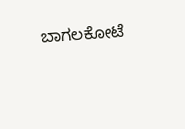ಬಾಗಲಕೋಟೆ